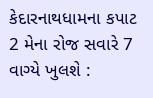કેદારનાથધામના કપાટ 2 મેના રોજ સવારે 7 વાગ્યે ખુલશે :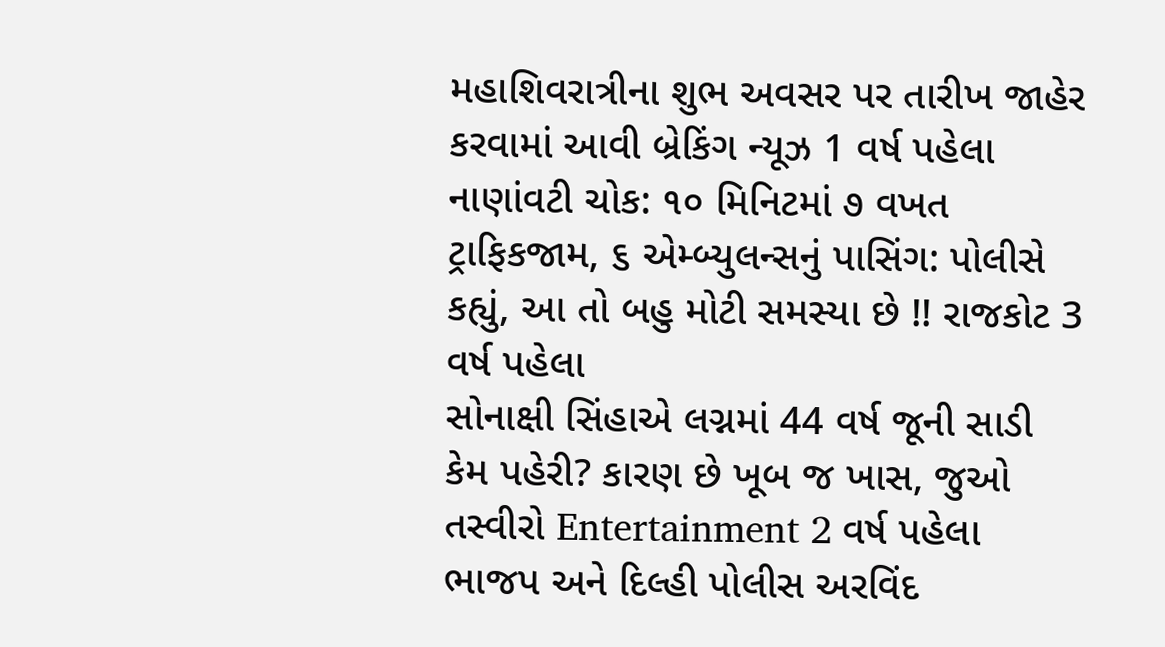મહાશિવરાત્રીના શુભ અવસર પર તારીખ જાહેર કરવામાં આવી બ્રેકિંગ ન્યૂઝ 1 વર્ષ પહેલા
નાણાંવટી ચોક: ૧૦ મિનિટમાં ૭ વખત ટ્રાફિકજામ, ૬ એમ્બ્યુલન્સનું પાસિંગ: પોલીસે કહ્યું, આ તો બહુ મોટી સમસ્યા છે !! રાજકોટ 3 વર્ષ પહેલા
સોનાક્ષી સિંહાએ લગ્નમાં 44 વર્ષ જૂની સાડી કેમ પહેરી? કારણ છે ખૂબ જ ખાસ, જુઓ તસ્વીરો Entertainment 2 વર્ષ પહેલા
ભાજપ અને દિલ્હી પોલીસ અરવિંદ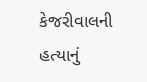કેજરીવાલની હત્યાનું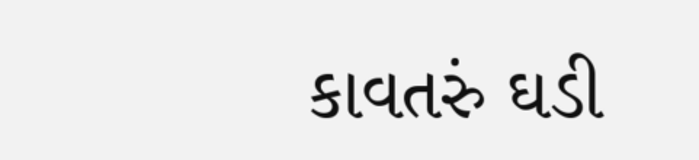કાવતરું ઘડી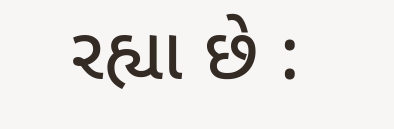રહ્યા છે :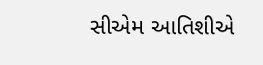સીએમ આતિશીએ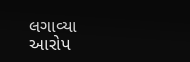લગાવ્યા આરોપ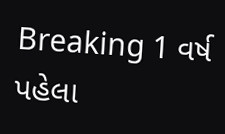Breaking 1 વર્ષ પહેલા